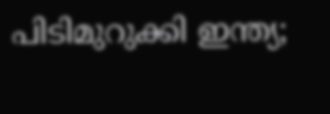പിടിമുറുക്കി ഇന്ത്യ;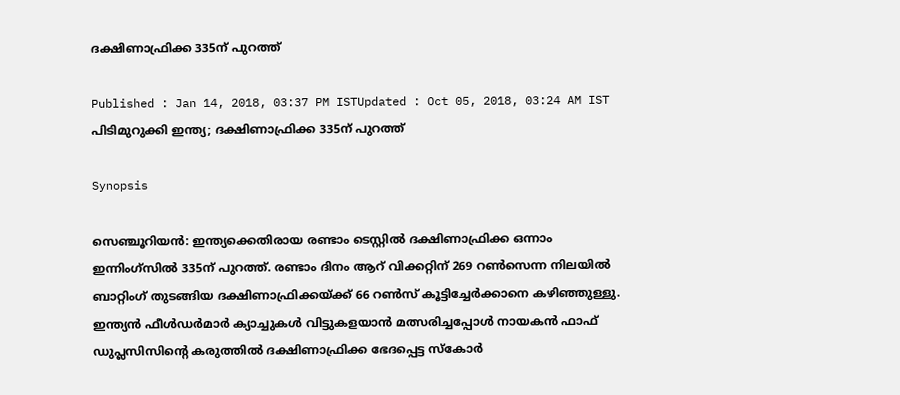ദക്ഷിണാഫ്രിക്ക 335ന് പുറത്ത്

Published : Jan 14, 2018, 03:37 PM ISTUpdated : Oct 05, 2018, 03:24 AM IST
പിടിമുറുക്കി ഇന്ത്യ; ദക്ഷിണാഫ്രിക്ക 335ന് പുറത്ത്

Synopsis

സെഞ്ചൂറിയന്‍: ഇന്ത്യക്കെതിരായ രണ്ടാം ടെസ്റ്റില്‍ ദക്ഷിണാഫ്രിക്ക ഒന്നാം ഇന്നിംഗ്സില്‍ 335ന് പുറത്ത്. രണ്ടാം ദിനം ആറ് വിക്കറ്റിന് 269 റണ്‍സെന്ന നിലയില്‍ ബാറ്റിംഗ് തുടങ്ങിയ ദക്ഷിണാഫ്രിക്കയ്ക്ക് 66 റണ്‍സ് കൂട്ടിച്ചേര്‍ക്കാനെ കഴിഞ്ഞുള്ളു. ഇന്ത്യന്‍ ഫീള്‍ഡര്‍മാര്‍ ക്യാച്ചുകള്‍ വിട്ടുകളയാന്‍ മത്സരിച്ചപ്പോള്‍ നായകന്‍ ഫാഫ് ഡുപ്ലസിസിന്‍റെ കരുത്തില്‍ ദക്ഷിണാഫ്രിക്ക ഭേദപ്പെട്ട സ്കോര്‍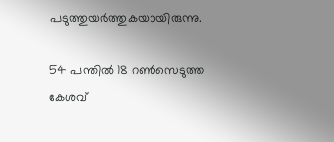പടുത്തുയര്‍ത്തുകയായിരുന്നു.

54 പന്തില്‍ 18 റണ്‍സെടുത്ത കേശവ്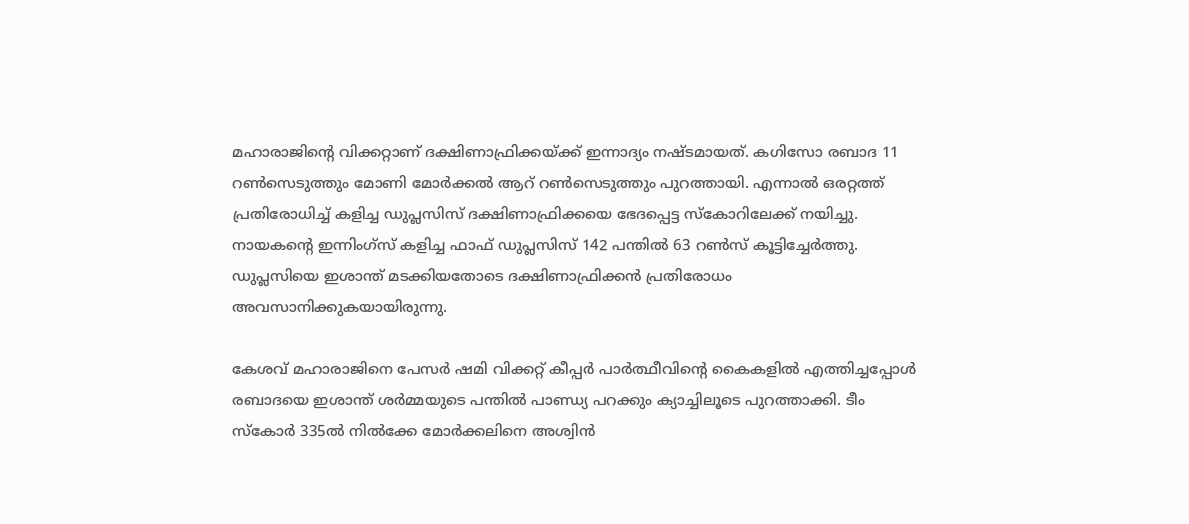മഹാരാജിന്‍റെ വിക്കറ്റാണ് ദക്ഷിണാഫ്രിക്കയ്ക്ക് ഇന്നാദ്യം നഷ്ടമായത്. കഗിസോ രബാദ 11 റണ്‍സെടുത്തും മോണി മോര്‍ക്കല്‍ ആറ് റണ്‍സെടുത്തും പുറത്തായി. എന്നാല്‍ ഒരറ്റത്ത് പ്രതിരോധിച്ച് കളിച്ച ഡുപ്ലസിസ് ദക്ഷിണാഫ്രിക്കയെ ഭേദപ്പെട്ട സ്കോറിലേക്ക് നയിച്ചു. നായകന്‍റെ ഇന്നിംഗ്സ് കളിച്ച ഫാഫ് ഡുപ്ലസിസ് 142 പന്തില്‍ 63 റണ്‍സ് കൂട്ടിച്ചേര്‍ത്തു. ഡുപ്ലസിയെ ഇശാന്ത് മടക്കിയതോടെ ദക്ഷിണാഫ്രിക്കന്‍ പ്രതിരോധം അവസാനിക്കുകയായിരുന്നു.

കേശവ് മഹാരാജിനെ പേസര്‍ ഷമി വിക്കറ്റ് കീപ്പര്‍ പാര്‍ത്ഥീവിന്‍റെ കൈകളില്‍ എത്തിച്ചപ്പോള്‍ രബാദയെ ഇശാന്ത് ശര്‍മ്മയുടെ പന്തില്‍ പാണ്ഡ്യ പറക്കും ക്യാച്ചിലൂടെ പുറത്താക്കി. ടീം സ്കോര്‍ 335ല്‍ നില്‍ക്കേ മോര്‍ക്കലിനെ അശ്വിന്‍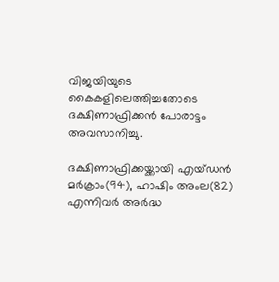വിജയിയുടെ കൈകളിലെത്തിച്ചതോടെ ദക്ഷിണാഫ്രിക്കന്‍ പോരാട്ടം അവസാനിച്ചു.

ദക്ഷിണാഫ്രിക്കയ്ക്കായി എയ്ഡന്‍ മര്‍ക്രാം(94), ഹാഷിം അംല(82) എന്നിവര്‍ അര്‍ദ്ധ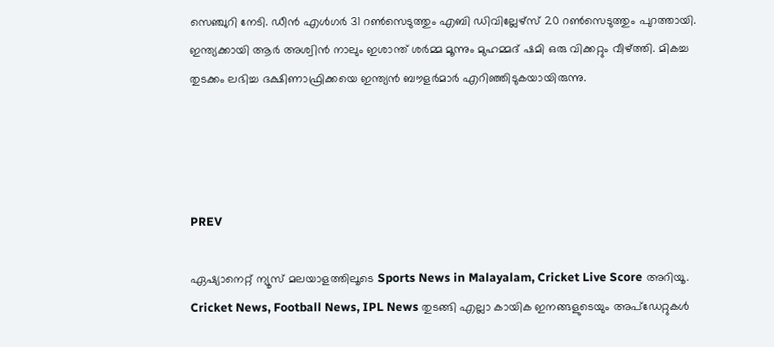സെഞ്ചുറി നേടി. ഡീന്‍ എള്‍ഗര്‍ 31 റണ്‍സെടുത്തും എബി ഡിവില്ലേഴ്സ് 20 റണ്‍സെടുത്തും പുറത്തായി. ഇന്ത്യക്കായി ആര്‍ അശ്വിന്‍ നാലും ഇശാന്ത് ശര്‍മ്മ മൂന്നും മുഹമ്മദ് ഷമി ഒരു വിക്കറ്റും വീഴ്ത്തി. മികച്ച തുടക്കം ലഭിച്ച ദക്ഷിണാഫ്രിക്കയെ ഇന്ത്യന്‍ ബൗളര്‍മാര്‍ എറിഞ്ഞിടുകയായിരുന്നു.




PREV

ഏഷ്യാനെറ്റ് ന്യൂസ് മലയാളത്തിലൂടെ Sports News in Malayalam, Cricket Live Score അറിയൂ. Cricket News, Football News, IPL News തുടങ്ങി എല്ലാ കായിക ഇനങ്ങളുടെയും അപ്‌ഡേറ്റുകൾ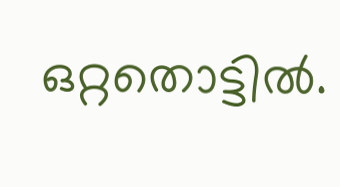ഒറ്റതൊട്ടിൽ.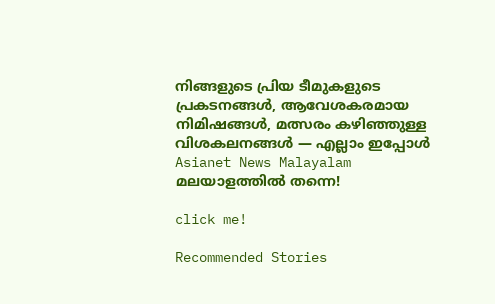നിങ്ങളുടെ പ്രിയ ടീമുകളുടെ പ്രകടനങ്ങൾ, ആവേശകരമായ നിമിഷങ്ങൾ, മത്സരം കഴിഞ്ഞുള്ള വിശകലനങ്ങൾ — എല്ലാം ഇപ്പോൾ Asianet News Malayalam മലയാളത്തിൽ തന്നെ!

click me!

Recommended Stories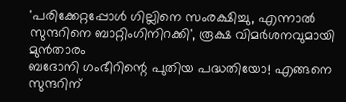'പരിക്കേറ്റപ്പോള്‍ ഗില്ലിനെ സംരക്ഷിച്ചു, എന്നാല്‍ സുന്ദറിനെ ബാറ്റിംഗിനിറക്കി', രൂക്ഷ വിമര്‍ശനവുമായി മുന്‍താരം
ബദോനി ഗംഭീറിന്റെ പുതിയ പദ്ധതിയോ! എങ്ങനെ സുന്ദറിന്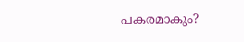പകരമാകും?